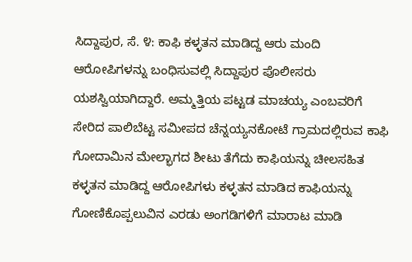ಸಿದ್ದಾಪುರ, ಸೆ. ೪: ಕಾಫಿ ಕಳ್ಳತನ ಮಾಡಿದ್ದ ಆರು ಮಂದಿ ಆರೋಪಿಗಳನ್ನು ಬಂಧಿಸುವಲ್ಲಿ ಸಿದ್ದಾಪುರ ಪೊಲೀಸರು ಯಶಸ್ವಿಯಾಗಿದ್ದಾರೆ. ಅಮ್ಮತ್ತಿಯ ಪಟ್ಟಡ ಮಾಚಯ್ಯ ಎಂಬವರಿಗೆ ಸೇರಿದ ಪಾಲಿಬೆಟ್ಟ ಸಮೀಪದ ಚೆನ್ನಯ್ಯನಕೋಟೆ ಗ್ರಾಮದಲ್ಲಿರುವ ಕಾಫಿ ಗೋದಾಮಿನ ಮೇಲ್ಭಾಗದ ಶೀಟು ತೆಗೆದು ಕಾಫಿಯನ್ನು ಚೀಲಸಹಿತ ಕಳ್ಳತನ ಮಾಡಿದ್ದ ಆರೋಪಿಗಳು ಕಳ್ಳತನ ಮಾಡಿದ ಕಾಫಿಯನ್ನು ಗೋಣಿಕೊಪ್ಪಲುವಿನ ಎರಡು ಅಂಗಡಿಗಳಿಗೆ ಮಾರಾಟ ಮಾಡಿ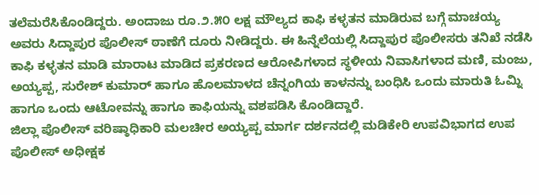ತಲೆಮರೆಸಿಕೊಂಡಿದ್ದರು. ಅಂದಾಜು ರೂ.೨.೫೦ ಲಕ್ಷ ಮೌಲ್ಯದ ಕಾಫಿ ಕಳ್ಳತನ ಮಾಡಿರುವ ಬಗ್ಗೆ ಮಾಚಯ್ಯ ಅವರು ಸಿದ್ದಾಪುರ ಪೊಲೀಸ್ ಠಾಣೆಗೆ ದೂರು ನೀಡಿದ್ದರು. ಈ ಹಿನ್ನೆಲೆಯಲ್ಲಿ ಸಿದ್ದಾಪುರ ಪೊಲೀಸರು ತನಿಖೆ ನಡೆಸಿ ಕಾಫಿ ಕಳ್ಳತನ ಮಾಡಿ ಮಾರಾಟ ಮಾಡಿದ ಪ್ರಕರಣದ ಆರೋಪಿಗಳಾದ ಸ್ಥಳೀಯ ನಿವಾಸಿಗಳಾದ ಮಣಿ, ಮಂಜು, ಅಯ್ಯಪ್ಪ, ಸುರೇಶ್ ಕುಮಾರ್ ಹಾಗೂ ಹೊಲಮಾಳದ ಚೆನ್ನಂಗಿಯ ಕಾಳನನ್ನು ಬಂಧಿಸಿ ಒಂದು ಮಾರುತಿ ಓಮ್ನಿ ಹಾಗೂ ಒಂದು ಆಟೋವನ್ನು ಹಾಗೂ ಕಾಫಿಯನ್ನು ವಶಪಡಿಸಿ ಕೊಂಡಿದ್ದಾರೆ.
ಜಿಲ್ಲಾ ಪೊಲೀಸ್ ವರಿಷ್ಠಾಧಿಕಾರಿ ಮಲಚೀರ ಅಯ್ಯಪ್ಪ ಮಾರ್ಗ ದರ್ಶನದಲ್ಲಿ ಮಡಿಕೇರಿ ಉಪವಿಭಾಗದ ಉಪ ಪೊಲೀಸ್ ಅಧೀಕ್ಷಕ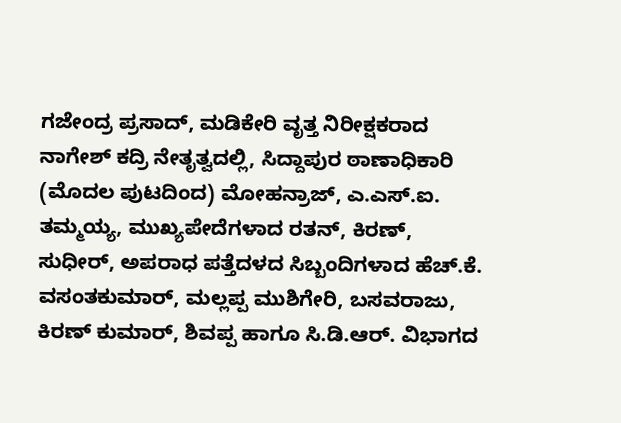ಗಜೇಂದ್ರ ಪ್ರಸಾದ್, ಮಡಿಕೇರಿ ವೃತ್ತ ನಿರೀಕ್ಷಕರಾದ ನಾಗೇಶ್ ಕದ್ರಿ ನೇತೃತ್ವದಲ್ಲಿ, ಸಿದ್ದಾಪುರ ಠಾಣಾಧಿಕಾರಿ
(ಮೊದಲ ಪುಟದಿಂದ) ಮೋಹನ್ರಾಜ್, ಎ.ಎಸ್.ಐ. ತಮ್ಮಯ್ಯ, ಮುಖ್ಯಪೇದೆಗಳಾದ ರತನ್, ಕಿರಣ್, ಸುಧೀರ್, ಅಪರಾಧ ಪತ್ತೆದಳದ ಸಿಬ್ಬಂದಿಗಳಾದ ಹೆಚ್.ಕೆ. ವಸಂತಕುಮಾರ್, ಮಲ್ಲಪ್ಪ ಮುಶಿಗೇರಿ, ಬಸವರಾಜು, ಕಿರಣ್ ಕುಮಾರ್, ಶಿವಪ್ಪ ಹಾಗೂ ಸಿ.ಡಿ.ಆರ್. ವಿಭಾಗದ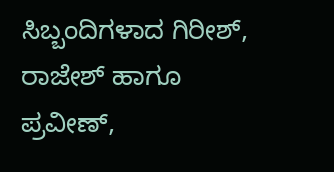ಸಿಬ್ಬಂದಿಗಳಾದ ಗಿರೀಶ್, ರಾಜೇಶ್ ಹಾಗೂ ಪ್ರವೀಣ್,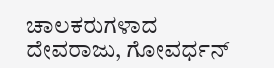ಚಾಲಕರುಗಳಾದ ದೇವರಾಜು, ಗೋವರ್ಧನ್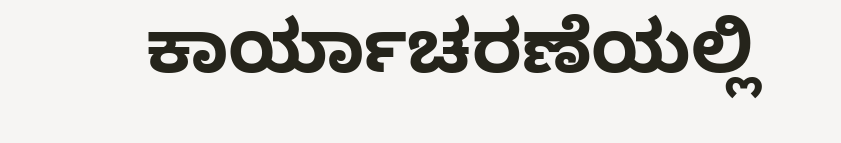ಕಾರ್ಯಾಚರಣೆಯಲ್ಲಿ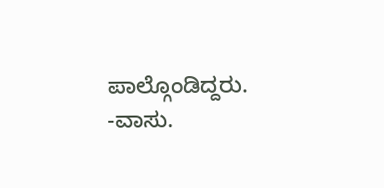ಪಾಲ್ಗೊಂಡಿದ್ದರು.
-ವಾಸು.